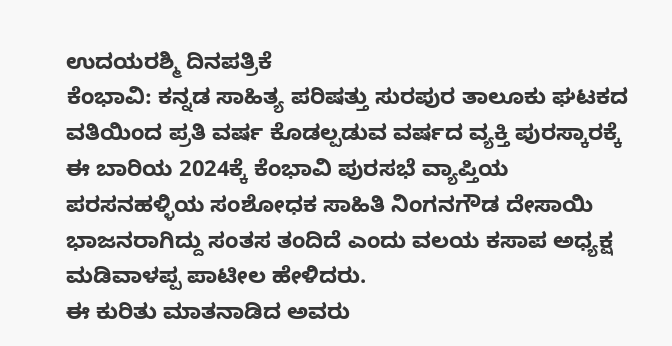ಉದಯರಶ್ಮಿ ದಿನಪತ್ರಿಕೆ
ಕೆಂಭಾವಿ: ಕನ್ನಡ ಸಾಹಿತ್ಯ ಪರಿಷತ್ತು ಸುರಪುರ ತಾಲೂಕು ಘಟಕದ ವತಿಯಿಂದ ಪ್ರತಿ ವರ್ಷ ಕೊಡಲ್ಪಡುವ ವರ್ಷದ ವ್ಯಕ್ತಿ ಪುರಸ್ಕಾರಕ್ಕೆ ಈ ಬಾರಿಯ 2024ಕ್ಕೆ ಕೆಂಭಾವಿ ಪುರಸಭೆ ವ್ಯಾಪ್ತಿಯ ಪರಸನಹಳ್ಳಿಯ ಸಂಶೋಧಕ ಸಾಹಿತಿ ನಿಂಗನಗೌಡ ದೇಸಾಯಿ ಭಾಜನರಾಗಿದ್ದು ಸಂತಸ ತಂದಿದೆ ಎಂದು ವಲಯ ಕಸಾಪ ಅಧ್ಯಕ್ಷ ಮಡಿವಾಳಪ್ಪ ಪಾಟೀಲ ಹೇಳಿದರು.
ಈ ಕುರಿತು ಮಾತನಾಡಿದ ಅವರು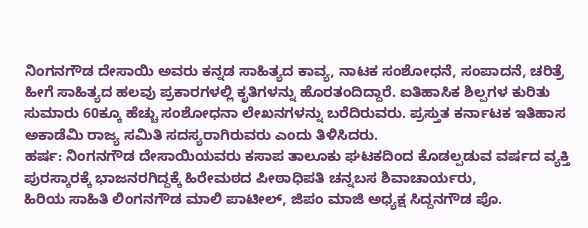ನಿಂಗನಗೌಡ ದೇಸಾಯಿ ಅವರು ಕನ್ನಡ ಸಾಹಿತ್ಯದ ಕಾವ್ಯ, ನಾಟಕ ಸಂಶೋಧನೆ, ಸಂಪಾದನೆ, ಚರಿತ್ರೆ ಹೀಗೆ ಸಾಹಿತ್ಯದ ಹಲವು ಪ್ರಕಾರಗಳಲ್ಲಿ ಕೃತಿಗಳನ್ನು ಹೊರತಂದಿದ್ದಾರೆ. ಐತಿಹಾಸಿಕ ಶಿಲ್ಪಗಳ ಕುರಿತು ಸುಮಾರು 60ಕ್ಕೂ ಹೆಚ್ಚು ಸಂಶೋಧನಾ ಲೇಖನಗಳನ್ನು ಬರೆದಿರುವರು. ಪ್ರಸ್ತುತ ಕರ್ನಾಟಕ ಇತಿಹಾಸ ಅಕಾಡೆಮಿ ರಾಜ್ಯ ಸಮಿತಿ ಸದಸ್ಯರಾಗಿರುವರು ಎಂದು ತಿಳಿಸಿದರು.
ಹರ್ಷ: ನಿಂಗನಗೌಡ ದೇಸಾಯಿಯವರು ಕಸಾಪ ತಾಲೂಕು ಘಟಕದಿಂದ ಕೊಡಲ್ಪಡುವ ವರ್ಷದ ವ್ಯಕ್ತಿ ಪುರಸ್ಕಾರಕ್ಕೆ ಭಾಜನರಗಿದ್ದಕ್ಕೆ ಹಿರೇಮಠದ ಪೀಠಾಧಿಪತಿ ಚನ್ನಬಸ ಶಿವಾಚಾರ್ಯರು,
ಹಿರಿಯ ಸಾಹಿತಿ ಲಿಂಗನಗೌಡ ಮಾಲಿ ಪಾಟೀಲ್, ಜಿಪಂ ಮಾಜಿ ಅಧ್ಯಕ್ಷ ಸಿದ್ದನಗೌಡ ಪೊ.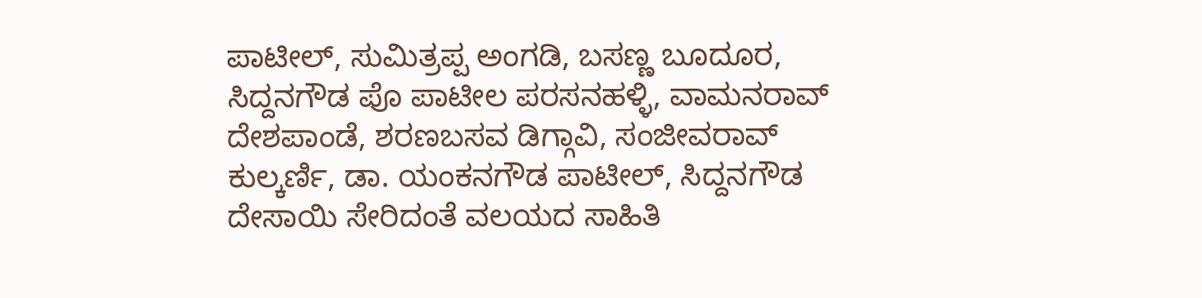ಪಾಟೀಲ್, ಸುಮಿತ್ರಪ್ಪ ಅಂಗಡಿ, ಬಸಣ್ಣ ಬೂದೂರ, ಸಿದ್ದನಗೌಡ ಪೊ ಪಾಟೀಲ ಪರಸನಹಳ್ಳಿ, ವಾಮನರಾವ್ ದೇಶಪಾಂಡೆ, ಶರಣಬಸವ ಡಿಗ್ಗಾವಿ, ಸಂಜೀವರಾವ್ ಕುಲ್ಕರ್ಣಿ, ಡಾ. ಯಂಕನಗೌಡ ಪಾಟೀಲ್, ಸಿದ್ದನಗೌಡ ದೇಸಾಯಿ ಸೇರಿದಂತೆ ವಲಯದ ಸಾಹಿತಿ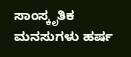ಸಾಂಸ್ಕೃತಿಕ ಮನಸುಗಳು ಹರ್ಷ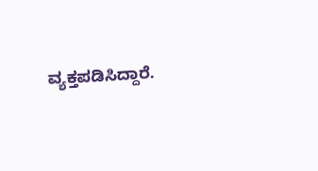ವ್ಯಕ್ತಪಡಿಸಿದ್ದಾರೆ.